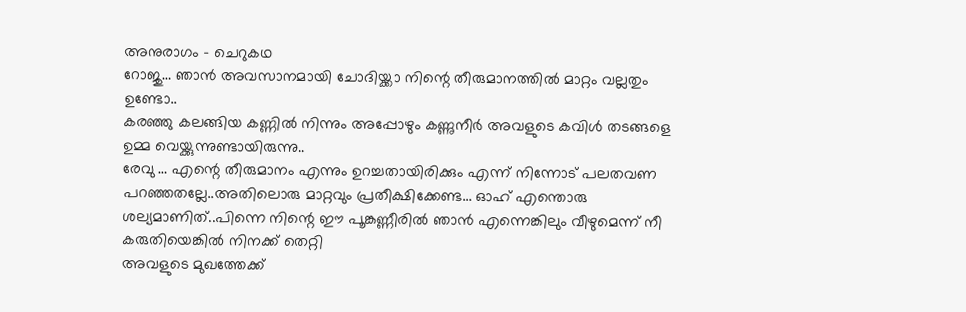അനുരാഗം – ചെറുകഥ
റോജു… ഞാൻ അവസാനമായി ചോദിയ്ക്കാ നിന്റെ തീരുമാനത്തിൽ മാറ്റം വല്ലതും ഉണ്ടോ..
കരഞ്ഞു കലങ്ങിയ കണ്ണിൽ നിന്നും അപ്പോഴും കണ്ണുനീർ അവളുടെ കവിൾ തടങ്ങളെ ഉമ്മ വെയ്ക്കുന്നുണ്ടായിരുന്നു..
രേവു … എന്റെ തീരുമാനം എന്നും ഉറച്ചതായിരിക്കും എന്ന് നിന്നോട് പലതവണ പറഞ്ഞതല്ലേ..അതിലൊരു മാറ്റവും പ്രതീക്ഷിക്കേണ്ട… ഓഹ് എന്തൊരു ശല്യമാണിത്..പിന്നെ നിന്റെ ഈ പൂങ്കണ്ണീരിൽ ഞാൻ എന്നെങ്കിലും വീഴുമെന്ന് നീ കരുതിയെങ്കിൽ നിനക്ക് തെറ്റി
അവളുടെ മുഖത്തേക്ക്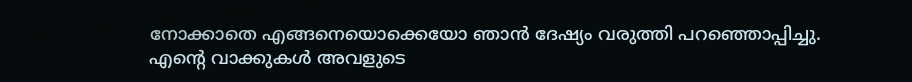നോക്കാതെ എങ്ങനെയൊക്കെയോ ഞാൻ ദേഷ്യം വരുത്തി പറഞ്ഞൊപ്പിച്ചു.
എന്റെ വാക്കുകൾ അവളുടെ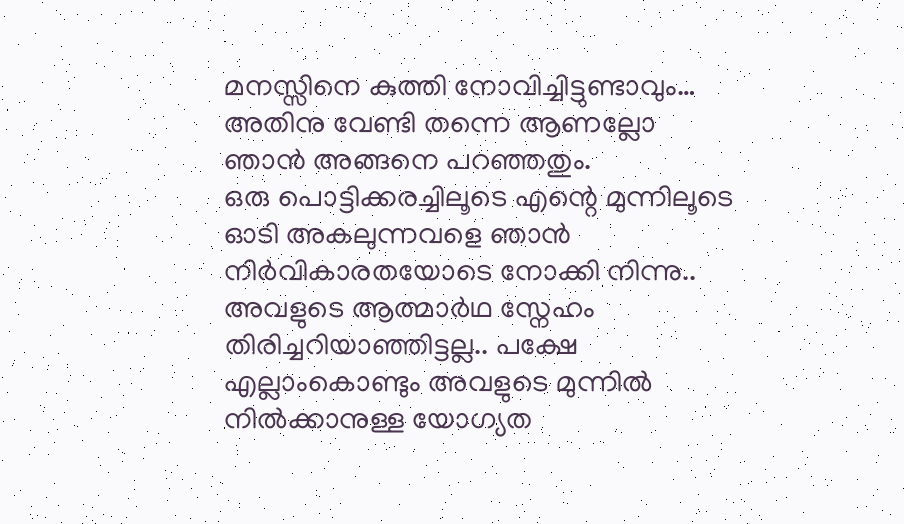മനസ്സിനെ കുത്തി നോവിച്ചിട്ടുണ്ടാവും… അതിനു വേണ്ടി തന്നെ ആണല്ലോ ഞാൻ അങ്ങനെ പറഞ്ഞതും.
ഒരു പൊട്ടിക്കരച്ചിലൂടെ എന്റെ മുന്നിലൂടെ ഓടി അകലുന്നവളെ ഞാൻ നിർവികാരതയോടെ നോക്കി നിന്നു..
അവളുടെ ആത്മാർഥ സ്നേഹം തിരിച്ചറിയാഞ്ഞിട്ടല്ല.. പക്ഷേ എല്ലാംകൊണ്ടും അവളുടെ മുന്നിൽ നിൽക്കാനുള്ള യോഗ്യത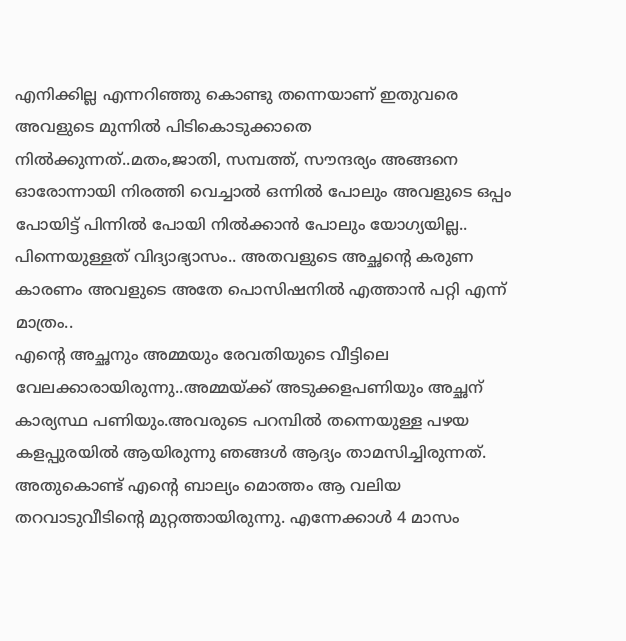എനിക്കില്ല എന്നറിഞ്ഞു കൊണ്ടു തന്നെയാണ് ഇതുവരെ അവളുടെ മുന്നിൽ പിടികൊടുക്കാതെ നിൽക്കുന്നത്..മതം,ജാതി, സമ്പത്ത്, സൗന്ദര്യം അങ്ങനെ ഓരോന്നായി നിരത്തി വെച്ചാൽ ഒന്നിൽ പോലും അവളുടെ ഒപ്പം പോയിട്ട് പിന്നിൽ പോയി നിൽക്കാൻ പോലും യോഗ്യയില്ല.. പിന്നെയുള്ളത് വിദ്യാഭ്യാസം.. അതവളുടെ അച്ഛന്റെ കരുണ കാരണം അവളുടെ അതേ പൊസിഷനിൽ എത്താൻ പറ്റി എന്ന് മാത്രം..
എന്റെ അച്ഛനും അമ്മയും രേവതിയുടെ വീട്ടിലെ വേലക്കാരായിരുന്നു..അമ്മയ്ക്ക് അടുക്കളപണിയും അച്ഛന് കാര്യസ്ഥ പണിയും.അവരുടെ പറമ്പിൽ തന്നെയുള്ള പഴയ കളപ്പുരയിൽ ആയിരുന്നു ഞങ്ങൾ ആദ്യം താമസിച്ചിരുന്നത്. അതുകൊണ്ട് എന്റെ ബാല്യം മൊത്തം ആ വലിയ തറവാടുവീടിന്റെ മുറ്റത്തായിരുന്നു. എന്നേക്കാൾ 4 മാസം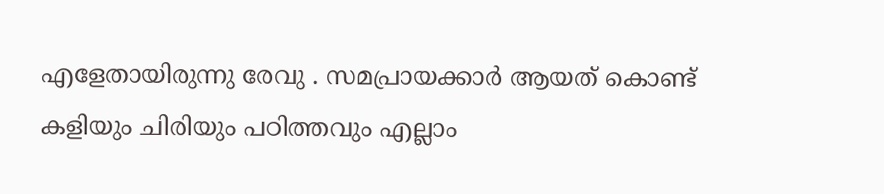എളേതായിരുന്നു രേവു . സമപ്രായക്കാർ ആയത് കൊണ്ട് കളിയും ചിരിയും പഠിത്തവും എല്ലാം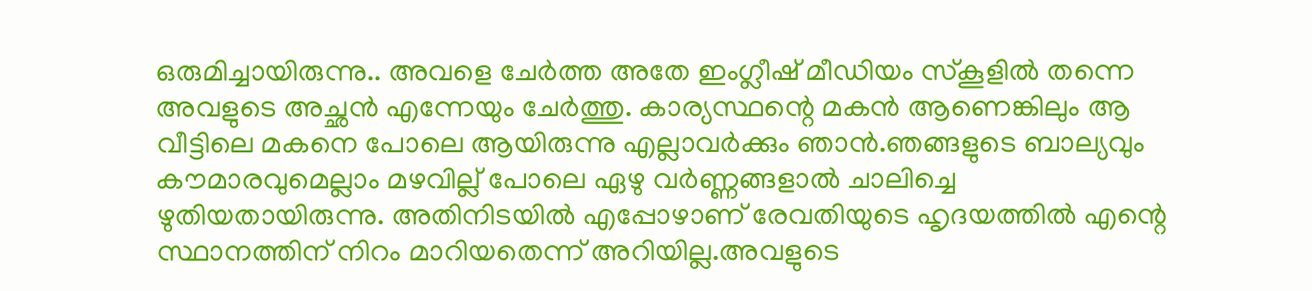ഒരുമിച്ചായിരുന്നു.. അവളെ ചേർത്ത അതേ ഇംഗ്ലീഷ് മീഡിയം സ്കൂളിൽ തന്നെ അവളുടെ അച്ഛൻ എന്നേയും ചേർത്തു. കാര്യസ്ഥന്റെ മകൻ ആണെങ്കിലും ആ വീട്ടിലെ മകനെ പോലെ ആയിരുന്നു എല്ലാവർക്കും ഞാൻ.ഞങ്ങളുടെ ബാല്യവും കൗമാരവുമെല്ലാം മഴവില്ല് പോലെ ഏഴു വർണ്ണങ്ങളാൽ ചാലിച്ചെ ഴുതിയതായിരുന്നു. അതിനിടയിൽ എപ്പോഴാണ് രേവതിയുടെ ഹൃദയത്തിൽ എന്റെ സ്ഥാനത്തിന് നിറം മാറിയതെന്ന് അറിയില്ല.അവളുടെ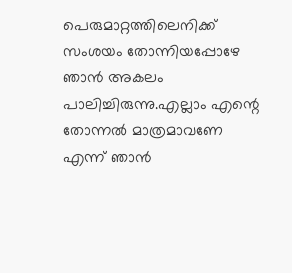പെരുമാറ്റത്തിലെനിക്ക് സംശയം തോന്നിയപ്പോഴേ ഞാൻ അകലം പാലിച്ചിരുന്നു.എല്ലാം എന്റെ തോന്നൽ മാത്രമാവണേ എന്ന് ഞാൻ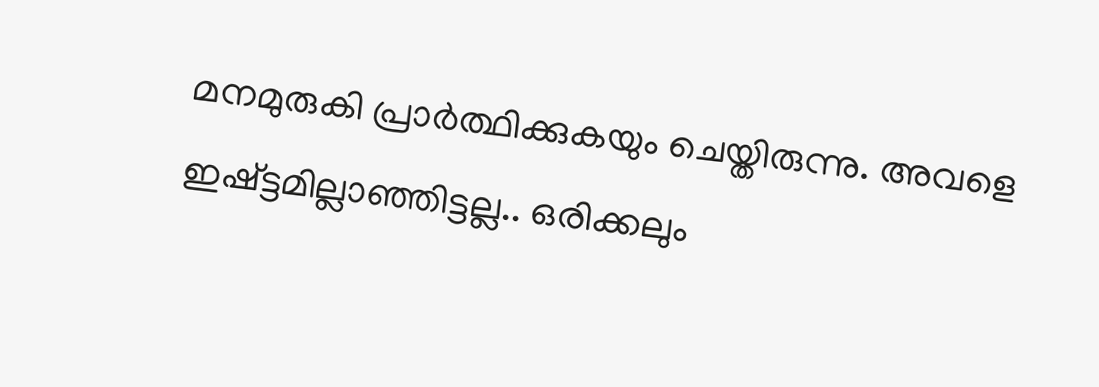മനമുരുകി പ്രാർത്ഥിക്കുകയും ചെയ്തിരുന്നു. അവളെ ഇഷ്ട്ടമില്ലാഞ്ഞിട്ടല്ല.. ഒരിക്കലും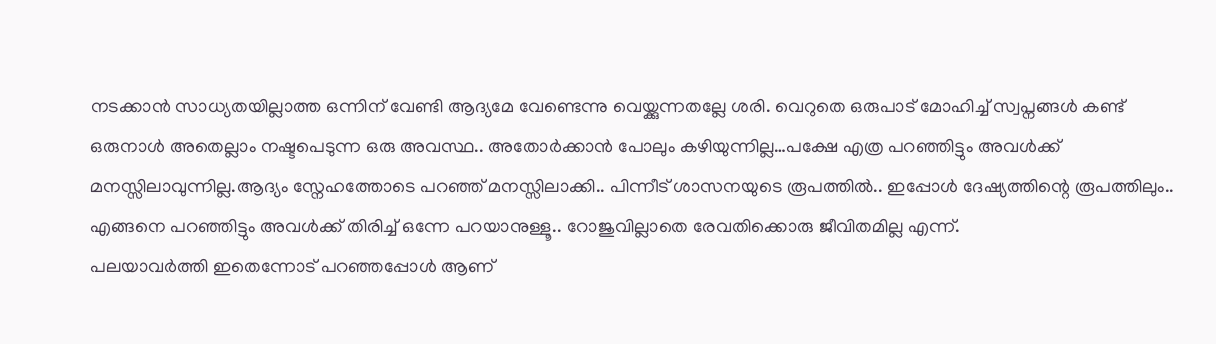നടക്കാൻ സാധ്യതയില്ലാത്ത ഒന്നിന് വേണ്ടി ആദ്യമേ വേണ്ടെന്നു വെയ്ക്കുന്നതല്ലേ ശരി. വെറുതെ ഒരുപാട് മോഹിച്ച് സ്വപ്നങ്ങൾ കണ്ട് ഒരുനാൾ അതെല്ലാം നഷ്ടപെടുന്ന ഒരു അവസ്ഥ.. അതോർക്കാൻ പോലും കഴിയുന്നില്ല…പക്ഷേ എത്ര പറഞ്ഞിട്ടും അവൾക്ക് മനസ്സിലാവുന്നില്ല.ആദ്യം സ്നേഹത്തോടെ പറഞ്ഞ് മനസ്സിലാക്കി.. പിന്നീട് ശാസനയുടെ രൂപത്തിൽ.. ഇപ്പോൾ ദേഷ്യത്തിന്റെ രൂപത്തിലും.. എങ്ങനെ പറഞ്ഞിട്ടും അവൾക്ക് തിരിച്ച് ഒന്നേ പറയാനുള്ളൂ.. റോജുവില്ലാതെ രേവതിക്കൊരു ജീവിതമില്ല എന്ന്.
പലയാവർത്തി ഇതെന്നോട് പറഞ്ഞപ്പോൾ ആണ്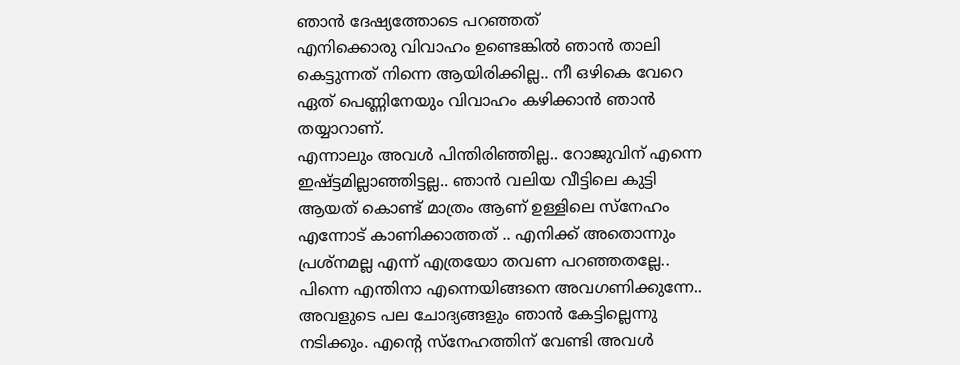ഞാൻ ദേഷ്യത്തോടെ പറഞ്ഞത്
എനിക്കൊരു വിവാഹം ഉണ്ടെങ്കിൽ ഞാൻ താലി കെട്ടുന്നത് നിന്നെ ആയിരിക്കില്ല.. നീ ഒഴികെ വേറെ ഏത് പെണ്ണിനേയും വിവാഹം കഴിക്കാൻ ഞാൻ തയ്യാറാണ്.
എന്നാലും അവൾ പിന്തിരിഞ്ഞില്ല.. റോജുവിന് എന്നെ ഇഷ്ട്ടമില്ലാഞ്ഞിട്ടല്ല.. ഞാൻ വലിയ വീട്ടിലെ കുട്ടി ആയത് കൊണ്ട് മാത്രം ആണ് ഉള്ളിലെ സ്നേഹം എന്നോട് കാണിക്കാത്തത് .. എനിക്ക് അതൊന്നും പ്രശ്നമല്ല എന്ന് എത്രയോ തവണ പറഞ്ഞതല്ലേ.. പിന്നെ എന്തിനാ എന്നെയിങ്ങനെ അവഗണിക്കുന്നേ..
അവളുടെ പല ചോദ്യങ്ങളും ഞാൻ കേട്ടില്ലെന്നു നടിക്കും. എന്റെ സ്നേഹത്തിന് വേണ്ടി അവൾ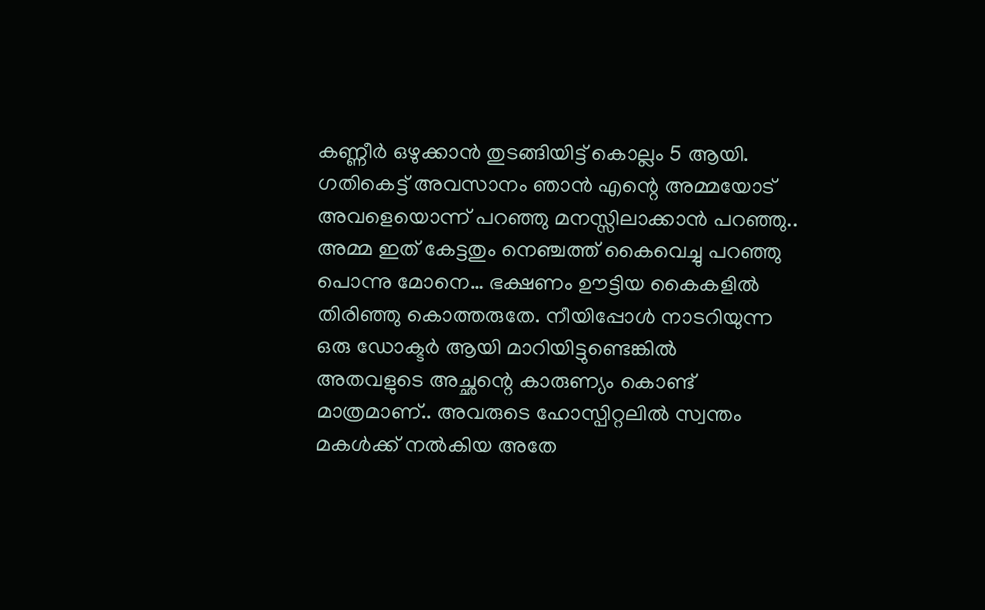കണ്ണീർ ഒഴുക്കാൻ തുടങ്ങിയിട്ട് കൊല്ലം 5 ആയി. ഗതികെട്ട് അവസാനം ഞാൻ എന്റെ അമ്മയോട് അവളെയൊന്ന് പറഞ്ഞു മനസ്സിലാക്കാൻ പറഞ്ഞു.. അമ്മ ഇത് കേട്ടതും നെഞ്ചത്ത് കൈവെച്ചു പറഞ്ഞു
പൊന്നു മോനെ… ഭക്ഷണം ഊട്ടിയ കൈകളിൽ തിരിഞ്ഞു കൊത്തരുതേ. നീയിപ്പോൾ നാടറിയുന്ന ഒരു ഡോക്ടർ ആയി മാറിയിട്ടുണ്ടെങ്കിൽ
അതവളുടെ അച്ഛന്റെ കാരുണ്യം കൊണ്ട് മാത്രമാണ്.. അവരുടെ ഹോസ്പിറ്റലിൽ സ്വന്തം മകൾക്ക് നൽകിയ അതേ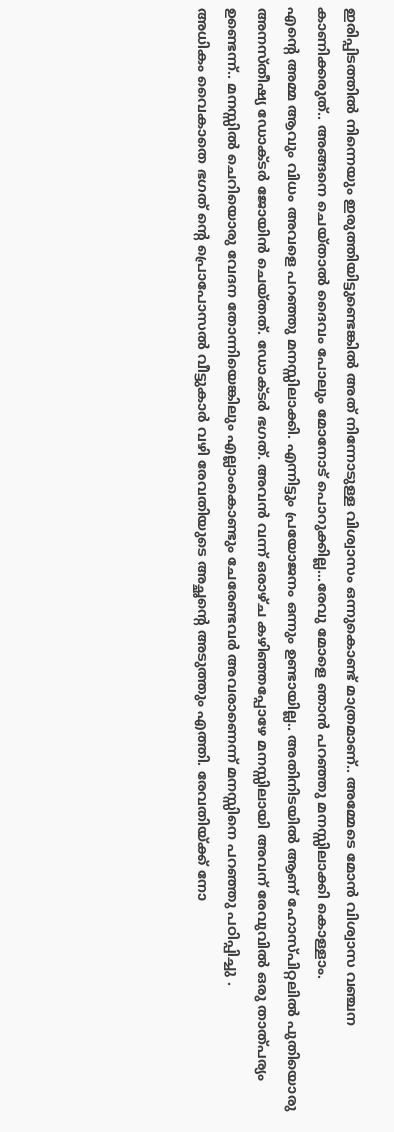ഇരിപ്പിടത്തിൽ നിന്നെയും ഇരുത്തിയിട്ടുണ്ടെങ്കിൽ അത് നിന്നോടുള്ള വിശ്വാസം ഒന്നുകൊണ്ട് മാത്രമാണ്.. അമ്മേടെ മോൻ വിശ്വാസ വഞ്ചന കാണിക്കരുത്.. അങ്ങനെ ചെയ്താൽ ദൈവം പോലും മോനോട് പൊറുക്കില്ല…രേവു മോളെ ഞാൻ പറഞ്ഞു മനസ്സിലാക്കി കൊള്ളാം.
എന്റെ അമ്മ ആവും വിധം അവളെ പറഞ്ഞു മനസ്സിലാക്കി. എന്നിട്ടും പ്രയോജനം ഒന്നും ഉണ്ടായില്ല.. അതിനിടയിൽ ആണ് ഹോസ്പിറ്റലിൽ പുതിയൊരു അനസ്തീഷ്യ ഡോക്ടർ ജോയിൻ ചെയ്തത്. ഡോക്ടർ ഭഗത്. അവൻ വന്ന് ഒരാഴ്ച കഴിഞ്ഞപ്പോഴേ മനസ്സിലായി അവന് രേവുവിൽ ഒരു താത്പര്യം ഉണ്ടെന്ന്.. മനസ്സിൽ ചെറിയൊരു വേദന തോന്നിയെങ്കിലും എല്ലാംകൊണ്ടും ചേരേണ്ടവർ അവരാണെന്ന് മനസ്സിനെ പറഞ്ഞു പഠിപ്പിച്ചു .
അധികം വൈകാതെ ഭഗത് ന്റെ പ്രൊപോസൽ വീട്ടുകാർ വഴി രേവതിയുടെ അച്ഛന്റെ അടുത്തും എത്തി. രേവതിയ്ക്ക് നോ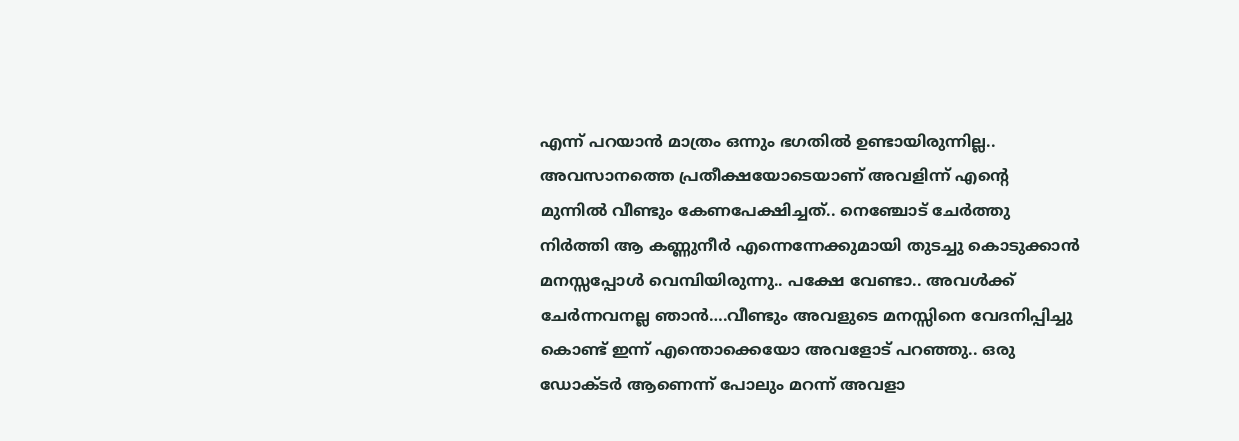എന്ന് പറയാൻ മാത്രം ഒന്നും ഭഗതിൽ ഉണ്ടായിരുന്നില്ല.. അവസാനത്തെ പ്രതീക്ഷയോടെയാണ് അവളിന്ന് എന്റെ മുന്നിൽ വീണ്ടും കേണപേക്ഷിച്ചത്.. നെഞ്ചോട് ചേർത്തു നിർത്തി ആ കണ്ണുനീർ എന്നെന്നേക്കുമായി തുടച്ചു കൊടുക്കാൻ മനസ്സപ്പോൾ വെമ്പിയിരുന്നു.. പക്ഷേ വേണ്ടാ.. അവൾക്ക് ചേർന്നവനല്ല ഞാൻ….വീണ്ടും അവളുടെ മനസ്സിനെ വേദനിപ്പിച്ചു കൊണ്ട് ഇന്ന് എന്തൊക്കെയോ അവളോട് പറഞ്ഞു.. ഒരു ഡോക്ടർ ആണെന്ന് പോലും മറന്ന് അവളാ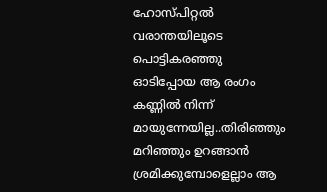ഹോസ്പിറ്റൽ വരാന്തയിലൂടെ പൊട്ടികരഞ്ഞു ഓടിപ്പോയ ആ രംഗം കണ്ണിൽ നിന്ന് മായുന്നേയില്ല..തിരിഞ്ഞും മറിഞ്ഞും ഉറങ്ങാൻ ശ്രമിക്കുമ്പോളെല്ലാം ആ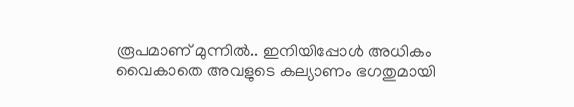രൂപമാണ് മുന്നിൽ.. ഇനിയിപ്പോൾ അധികം വൈകാതെ അവളുടെ കല്യാണം ഭഗതുമായി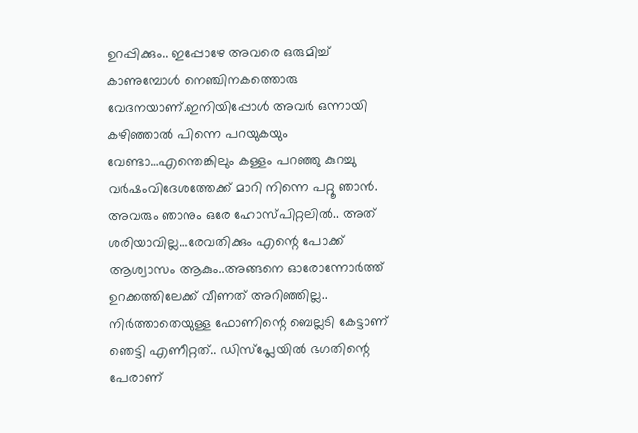ഉറപ്പിക്കും.. ഇപ്പോഴേ അവരെ ഒരുമിച്ച് കാണുമ്പോൾ നെഞ്ചിനകത്തൊരു വേദനയാണ്.ഇനിയിപ്പോൾ അവർ ഒന്നായി കഴിഞ്ഞാൽ പിന്നെ പറയുകയും വേണ്ടാ…എന്തെങ്കിലും കള്ളം പറഞ്ഞു കുറച്ചു വർഷംവിദേശത്തേക്ക് മാറി നിന്നെ പറ്റൂ ഞാൻ. അവരും ഞാനും ഒരേ ഹോസ്പിറ്റലിൽ.. അത് ശരിയാവില്ല…രേവതിക്കും എന്റെ പോക്ക് ആശ്വാസം ആകും..അങ്ങനെ ഓരോന്നോർത്ത് ഉറക്കത്തിലേക്ക് വീണത് അറിഞ്ഞില്ല..
നിർത്താതെയുള്ള ഫോണിന്റെ ബെല്ലടി കേട്ടാണ് ഞെട്ടി എണീറ്റത്.. ഡിസ്പ്ലേയിൽ ഭഗതിന്റെ പേരാണ്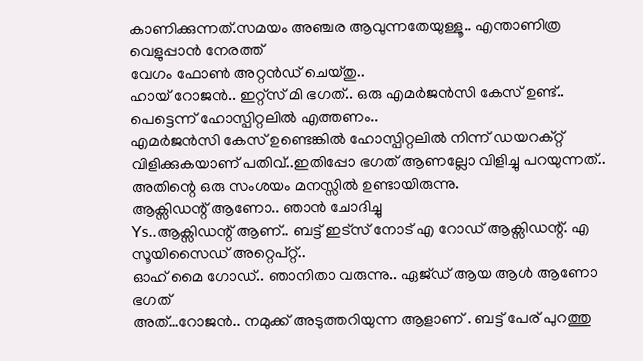കാണിക്കുന്നത്.സമയം അഞ്ചര ആവുന്നതേയുള്ളൂ.. എന്താണിത്ര വെളുപ്പാൻ നേരത്ത്
വേഗം ഫോൺ അറ്റൻഡ് ചെയ്തു..
ഹായ് റോജൻ.. ഇറ്റ്സ് മി ഭഗത്.. ഒരു എമർജൻസി കേസ് ഉണ്ട്.. പെട്ടെന്ന് ഹോസ്പിറ്റലിൽ എത്തണം..
എമർജൻസി കേസ് ഉണ്ടെങ്കിൽ ഹോസ്പിറ്റലിൽ നിന്ന് ഡയറക്റ്റ് വിളിക്കുകയാണ് പതിവ്..ഇതിപ്പോ ഭഗത് ആണല്ലോ വിളിച്ചു പറയുന്നത്.. അതിന്റെ ഒരു സംശയം മനസ്സിൽ ഉണ്ടായിരുന്നു.
ആക്സിഡന്റ് ആണോ.. ഞാൻ ചോദിച്ചു
Ys..ആക്സിഡന്റ് ആണ്.. ബട്ട് ഇട്സ് നോട് എ റോഡ് ആക്സിഡന്റ്. എ സൂയിസൈഡ് അറ്റെപ്റ്റ്..
ഓഹ് മൈ ഗോഡ്.. ഞാനിതാ വരുന്നു.. ഏജ്ഡ് ആയ ആൾ ആണോ ഭഗത്
അത്…റോജൻ.. നമുക്ക് അടുത്തറിയുന്ന ആളാണ് . ബട്ട് പേര് പുറത്തു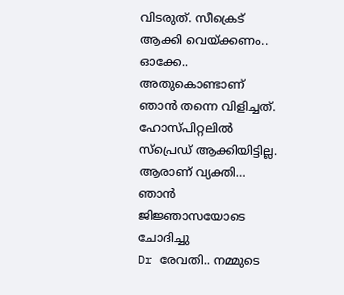വിടരുത്. സീക്രെട് ആക്കി വെയ്ക്കണം.. ഓക്കേ.. അതുകൊണ്ടാണ് ഞാൻ തന്നെ വിളിച്ചത്. ഹോസ്പിറ്റലിൽ സ്പ്രെഡ് ആക്കിയിട്ടില്ല.
ആരാണ് വ്യക്തി… ഞാൻ ജിജ്ഞാസയോടെ ചോദിച്ചു
Dr രേവതി.. നമ്മുടെ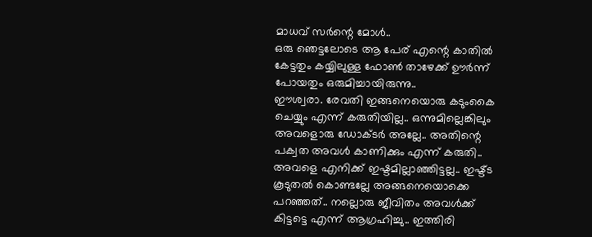മാധവ് സർന്റെ മോൾ..
ഒരു ഞെട്ടലോടെ ആ പേര് എന്റെ കാതിൽ കേട്ടതും കയ്യിലുള്ള ഫോൺ താഴേക്ക് ഊർന്ന് പോയതും ഒരുമിച്ചായിരുന്നു..
ഈശ്വരാ. രേവതി ഇങ്ങനെയൊരു കടുംകൈ ചെയ്യും എന്ന് കരുതിയില്ല.. ഒന്നുമില്ലെങ്കിലും അവളൊരു ഡോക്ടർ അല്ലേ.. അതിന്റെ പക്വത അവൾ കാണിക്കും എന്ന് കരുതി.. അവളെ എനിക്ക് ഇഷ്ടമില്ലാഞ്ഞിട്ടല്ല.. ഇഷ്ട്ട കൂടുതൽ കൊണ്ടല്ലേ അങ്ങനെയൊക്കെ പറഞ്ഞത്.. നല്ലൊരു ജീവിതം അവൾക്ക് കിട്ടട്ടെ എന്ന് ആഗ്രഹിച്ചു.. ഇത്തിരി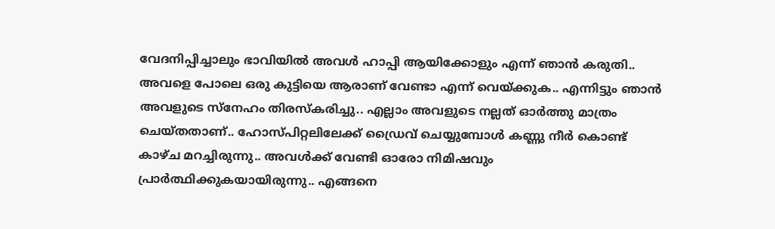വേദനിപ്പിച്ചാലും ഭാവിയിൽ അവൾ ഹാപ്പി ആയിക്കോളും എന്ന് ഞാൻ കരുതി.. അവളെ പോലെ ഒരു കുട്ടിയെ ആരാണ് വേണ്ടാ എന്ന് വെയ്ക്കുക.. എന്നിട്ടും ഞാൻ അവളുടെ സ്നേഹം തിരസ്കരിച്ചു.. എല്ലാം അവളുടെ നല്ലത് ഓർത്തു മാത്രം ചെയ്തതാണ്.. ഹോസ്പിറ്റലിലേക്ക് ഡ്രൈവ് ചെയ്യുമ്പോൾ കണ്ണു നീർ കൊണ്ട് കാഴ്ച മറച്ചിരുന്നു.. അവൾക്ക് വേണ്ടി ഓരോ നിമിഷവും പ്രാർത്ഥിക്കുകയായിരുന്നു.. എങ്ങനെ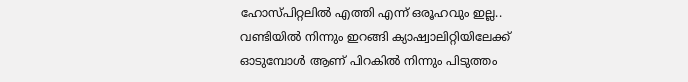ഹോസ്പിറ്റലിൽ എത്തി എന്ന് ഒരൂഹവും ഇല്ല.. വണ്ടിയിൽ നിന്നും ഇറങ്ങി ക്യാഷ്വാലിറ്റിയിലേക്ക് ഓടുമ്പോൾ ആണ് പിറകിൽ നിന്നും പിടുത്തം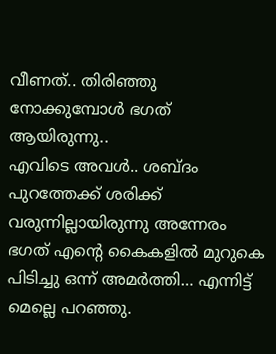വീണത്.. തിരിഞ്ഞു നോക്കുമ്പോൾ ഭഗത് ആയിരുന്നു..
എവിടെ അവൾ.. ശബ്ദം പുറത്തേക്ക് ശരിക്ക് വരുന്നില്ലായിരുന്നു അന്നേരം
ഭഗത് എന്റെ കൈകളിൽ മുറുകെ പിടിച്ചു ഒന്ന് അമർത്തി… എന്നിട്ട് മെല്ലെ പറഞ്ഞു.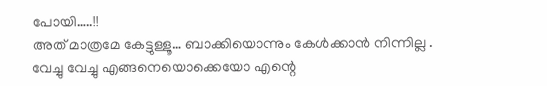പോയി…..!!
അത് മാത്രമേ കേട്ടുള്ളൂ… ബാക്കിയൊന്നും കേൾക്കാൻ നിന്നില്ല .
വേച്ചു വേച്ചു എങ്ങനെയൊക്കെയോ എന്റെ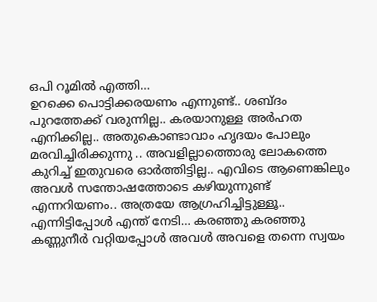ഒപി റൂമിൽ എത്തി…
ഉറക്കെ പൊട്ടിക്കരയണം എന്നുണ്ട്.. ശബ്ദം പുറത്തേക്ക് വരുന്നില്ല.. കരയാനുള്ള അർഹത എനിക്കില്ല.. അതുകൊണ്ടാവാം ഹൃദയം പോലും മരവിച്ചിരിക്കുന്നു .. അവളില്ലാത്തൊരു ലോകത്തെ കുറിച്ച് ഇതുവരെ ഓർത്തിട്ടില്ല.. എവിടെ ആണെങ്കിലും അവൾ സന്തോഷത്തോടെ കഴിയുന്നുണ്ട് എന്നറിയണം.. അത്രയേ ആഗ്രഹിച്ചിട്ടുള്ളൂ.. എന്നിട്ടിപ്പോൾ എന്ത് നേടി… കരഞ്ഞു കരഞ്ഞു കണ്ണുനീർ വറ്റിയപ്പോൾ അവൾ അവളെ തന്നെ സ്വയം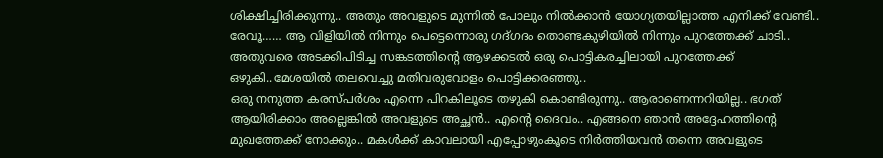ശിക്ഷിച്ചിരിക്കുന്നു.. അതും അവളുടെ മുന്നിൽ പോലും നിൽക്കാൻ യോഗ്യതയില്ലാത്ത എനിക്ക് വേണ്ടി..
രേവൂ…… ആ വിളിയിൽ നിന്നും പെട്ടെന്നൊരു ഗദ്ഗദം തൊണ്ടകുഴിയിൽ നിന്നും പുറത്തേക്ക് ചാടി.. അതുവരെ അടക്കിപിടിച്ച സങ്കടത്തിന്റെ ആഴക്കടൽ ഒരു പൊട്ടികരച്ചിലായി പുറത്തേക്ക് ഒഴുകി..മേശയിൽ തലവെച്ചു മതിവരുവോളം പൊട്ടിക്കരഞ്ഞു..
ഒരു നനുത്ത കരസ്പർശം എന്നെ പിറകിലൂടെ തഴുകി കൊണ്ടിരുന്നു.. ആരാണെന്നറിയില്ല.. ഭഗത് ആയിരിക്കാം അല്ലെങ്കിൽ അവളുടെ അച്ഛൻ.. എന്റെ ദൈവം.. എങ്ങനെ ഞാൻ അദ്ദേഹത്തിന്റെ മുഖത്തേക്ക് നോക്കും.. മകൾക്ക് കാവലായി എപ്പോഴുംകൂടെ നിർത്തിയവൻ തന്നെ അവളുടെ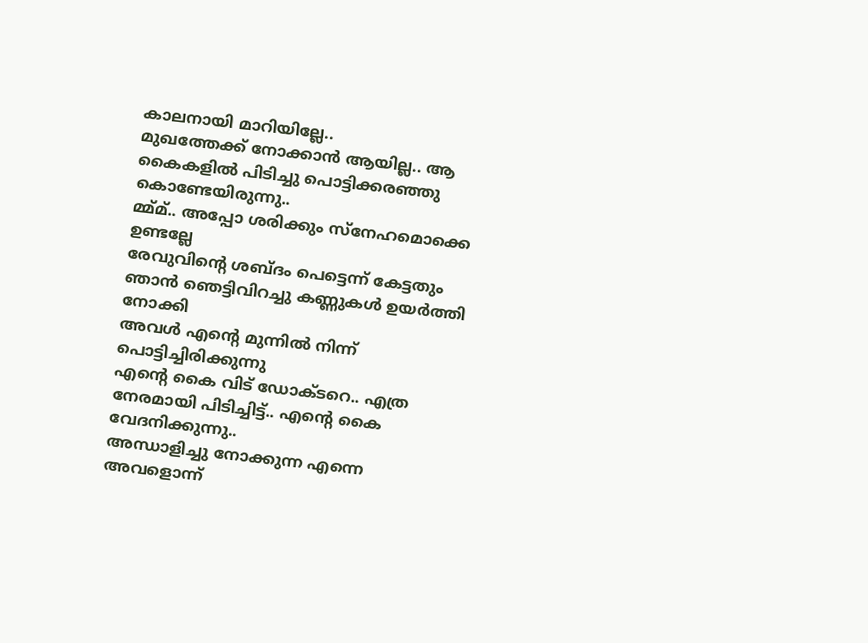കാലനായി മാറിയില്ലേ..
മുഖത്തേക്ക് നോക്കാൻ ആയില്ല.. ആ കൈകളിൽ പിടിച്ചു പൊട്ടിക്കരഞ്ഞു കൊണ്ടേയിരുന്നു..
മ്മ്മ്.. അപ്പോ ശരിക്കും സ്നേഹമൊക്കെ ഉണ്ടല്ലേ
രേവുവിന്റെ ശബ്ദം പെട്ടെന്ന് കേട്ടതും ഞാൻ ഞെട്ടിവിറച്ചു കണ്ണുകൾ ഉയർത്തി നോക്കി
അവൾ എന്റെ മുന്നിൽ നിന്ന് പൊട്ടിച്ചിരിക്കുന്നു
എന്റെ കൈ വിട് ഡോക്ടറെ.. എത്ര നേരമായി പിടിച്ചിട്ട്.. എന്റെ കൈ വേദനിക്കുന്നു..
അന്ധാളിച്ചു നോക്കുന്ന എന്നെ അവളൊന്ന്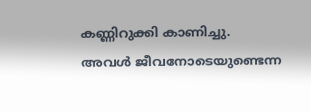കണ്ണിറുക്കി കാണിച്ചു.
അവൾ ജീവനോടെയുണ്ടെന്ന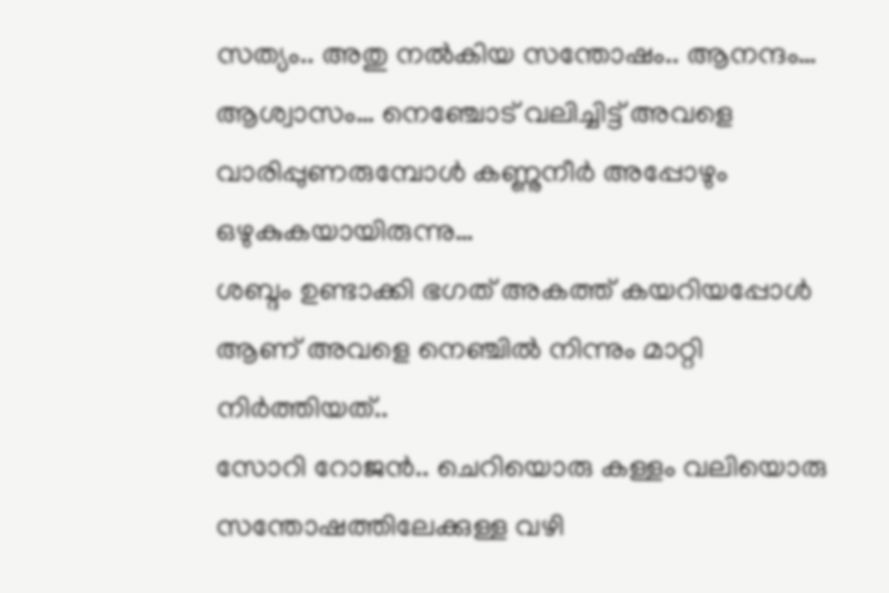സത്യം.. അതു നൽകിയ സന്തോഷം.. ആനന്ദം… ആശ്വാസം… നെഞ്ചോട് വലിച്ചിട്ട് അവളെ വാരിപ്പുണരുമ്പോൾ കണ്ണുനീർ അപ്പോഴും ഒഴുകുകയായിരുന്നു…
ശബ്ദം ഉണ്ടാക്കി ഭഗത് അകത്ത് കയറിയപ്പോൾ ആണ് അവളെ നെഞ്ചിൽ നിന്നും മാറ്റി നിർത്തിയത്..
സോറി റോജൻ.. ചെറിയൊരു കള്ളം വലിയൊരു സന്തോഷത്തിലേക്കുള്ള വഴി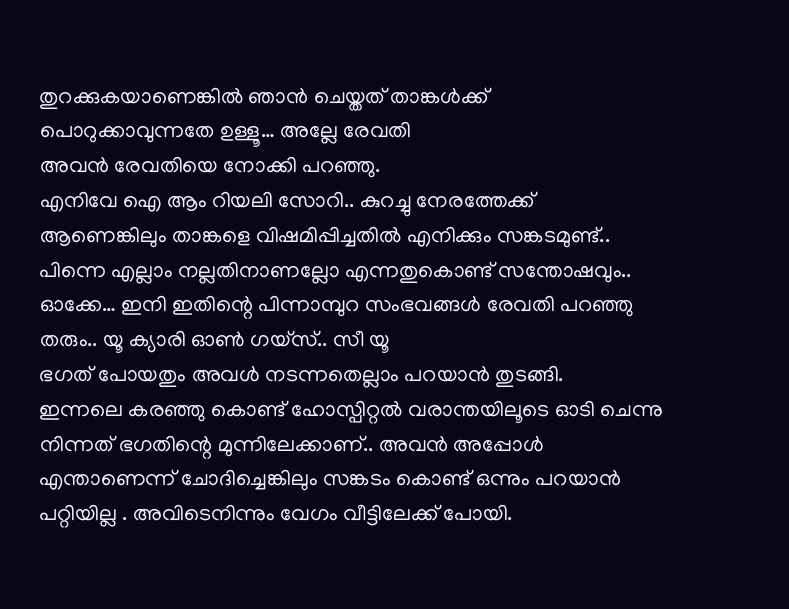തുറക്കുകയാണെങ്കിൽ ഞാൻ ചെയ്തത് താങ്കൾക്ക് പൊറുക്കാവുന്നതേ ഉള്ളൂ… അല്ലേ രേവതി
അവൻ രേവതിയെ നോക്കി പറഞ്ഞു.
എനിവേ ഐ ആം റിയലി സോറി.. കുറച്ചു നേരത്തേക്ക് ആണെങ്കിലും താങ്കളെ വിഷമിപ്പിച്ചതിൽ എനിക്കും സങ്കടമുണ്ട്.. പിന്നെ എല്ലാം നല്ലതിനാണല്ലോ എന്നതുകൊണ്ട് സന്തോഷവും.. ഓക്കേ… ഇനി ഇതിന്റെ പിന്നാമ്പുറ സംഭവങ്ങൾ രേവതി പറഞ്ഞു തരും.. യൂ ക്യാരി ഓൺ ഗയ്സ്.. സീ യൂ
ഭഗത് പോയതും അവൾ നടന്നതെല്ലാം പറയാൻ തുടങ്ങി.
ഇന്നലെ കരഞ്ഞു കൊണ്ട് ഹോസ്പിറ്റൽ വരാന്തയിലൂടെ ഓടി ചെന്നു നിന്നത് ഭഗതിന്റെ മുന്നിലേക്കാണ്.. അവൻ അപ്പോൾ എന്താണെന്ന് ചോദിച്ചെങ്കിലും സങ്കടം കൊണ്ട് ഒന്നും പറയാൻ പറ്റിയില്ല . അവിടെനിന്നും വേഗം വീട്ടിലേക്ക് പോയി.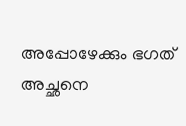അപ്പോഴേക്കും ഭഗത് അച്ഛനെ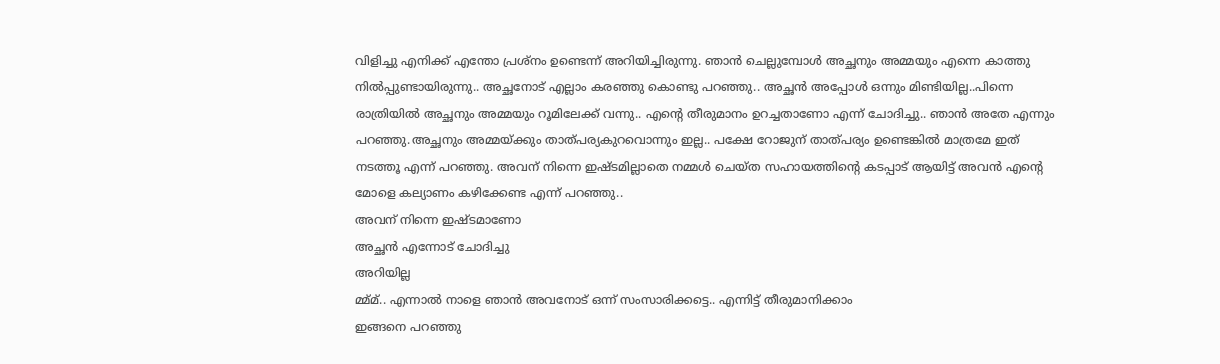വിളിച്ചു എനിക്ക് എന്തോ പ്രശ്നം ഉണ്ടെന്ന് അറിയിച്ചിരുന്നു. ഞാൻ ചെല്ലുമ്പോൾ അച്ഛനും അമ്മയും എന്നെ കാത്തു നിൽപ്പുണ്ടായിരുന്നു.. അച്ഛനോട് എല്ലാം കരഞ്ഞു കൊണ്ടു പറഞ്ഞു.. അച്ഛൻ അപ്പോൾ ഒന്നും മിണ്ടിയില്ല..പിന്നെ രാത്രിയിൽ അച്ഛനും അമ്മയും റൂമിലേക്ക് വന്നു.. എന്റെ തീരുമാനം ഉറച്ചതാണോ എന്ന് ചോദിച്ചു.. ഞാൻ അതേ എന്നും പറഞ്ഞു.അച്ഛനും അമ്മയ്ക്കും താത്പര്യകുറവൊന്നും ഇല്ല.. പക്ഷേ റോജുന് താത്പര്യം ഉണ്ടെങ്കിൽ മാത്രമേ ഇത് നടത്തൂ എന്ന് പറഞ്ഞു. അവന് നിന്നെ ഇഷ്ടമില്ലാതെ നമ്മൾ ചെയ്ത സഹായത്തിന്റെ കടപ്പാട് ആയിട്ട് അവൻ എന്റെ മോളെ കല്യാണം കഴിക്കേണ്ട എന്ന് പറഞ്ഞു..
അവന് നിന്നെ ഇഷ്ടമാണോ
അച്ഛൻ എന്നോട് ചോദിച്ചു
അറിയില്ല
മ്മ്മ്.. എന്നാൽ നാളെ ഞാൻ അവനോട് ഒന്ന് സംസാരിക്കട്ടെ.. എന്നിട്ട് തീരുമാനിക്കാം
ഇങ്ങനെ പറഞ്ഞു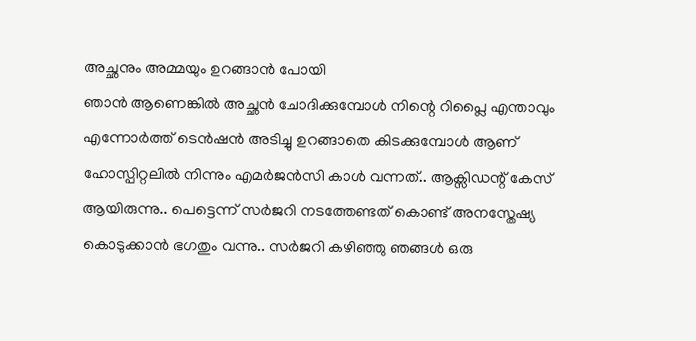അച്ഛനും അമ്മയും ഉറങ്ങാൻ പോയി
ഞാൻ ആണെങ്കിൽ അച്ഛൻ ചോദിക്കുമ്പോൾ നിന്റെ റിപ്ലൈ എന്താവും എന്നോർത്ത് ടെൻഷൻ അടിച്ചു ഉറങ്ങാതെ കിടക്കുമ്പോൾ ആണ് ഹോസ്പിറ്റലിൽ നിന്നും എമർജൻസി കാൾ വന്നത്.. ആക്സിഡന്റ് കേസ് ആയിരുന്നു.. പെട്ടെന്ന് സർജറി നടത്തേണ്ടത് കൊണ്ട് അനസ്തേഷ്യ കൊടുക്കാൻ ഭഗതും വന്നു.. സർജറി കഴിഞ്ഞു ഞങ്ങൾ ഒരു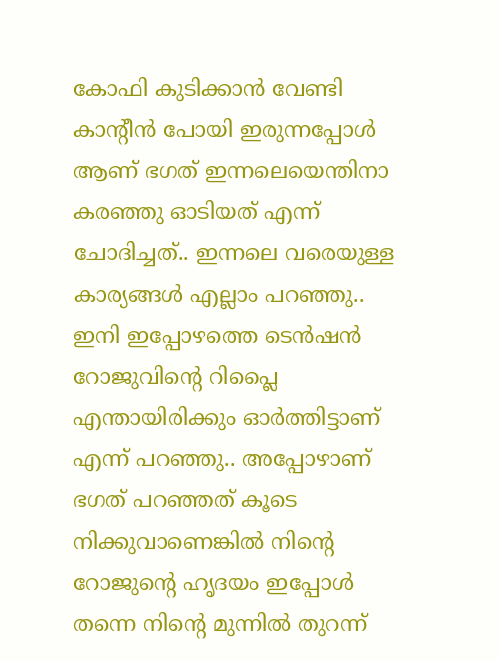കോഫി കുടിക്കാൻ വേണ്ടി കാന്റീൻ പോയി ഇരുന്നപ്പോൾ ആണ് ഭഗത് ഇന്നലെയെന്തിനാ കരഞ്ഞു ഓടിയത് എന്ന് ചോദിച്ചത്.. ഇന്നലെ വരെയുള്ള കാര്യങ്ങൾ എല്ലാം പറഞ്ഞു.. ഇനി ഇപ്പോഴത്തെ ടെൻഷൻ റോജുവിന്റെ റിപ്ലൈ എന്തായിരിക്കും ഓർത്തിട്ടാണ് എന്ന് പറഞ്ഞു.. അപ്പോഴാണ് ഭഗത് പറഞ്ഞത് കൂടെ നിക്കുവാണെങ്കിൽ നിന്റെ റോജുന്റെ ഹൃദയം ഇപ്പോൾ തന്നെ നിന്റെ മുന്നിൽ തുറന്ന്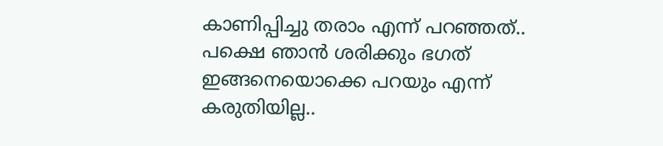കാണിപ്പിച്ചു തരാം എന്ന് പറഞ്ഞത്..
പക്ഷെ ഞാൻ ശരിക്കും ഭഗത് ഇങ്ങനെയൊക്കെ പറയും എന്ന് കരുതിയില്ല..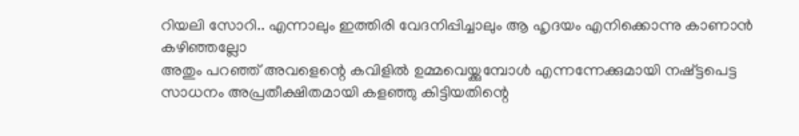റിയലി സോറി.. എന്നാലും ഇത്തിരി വേദനിപ്പിച്ചാലും ആ ഹൃദയം എനിക്കൊന്നു കാണാൻ കഴിഞ്ഞല്ലോ
അതും പറഞ്ഞ് അവളെന്റെ കവിളിൽ ഉമ്മവെയ്ക്കുമ്പോൾ എന്നന്നേക്കുമായി നഷ്ട്ടപെട്ട സാധനം അപ്രതീക്ഷിതമായി കളഞ്ഞു കിട്ടിയതിന്റെ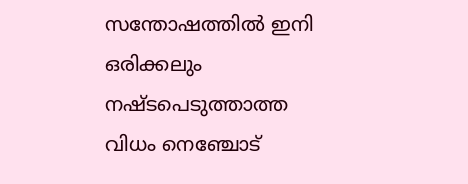സന്തോഷത്തിൽ ഇനി ഒരിക്കലും നഷ്ടപെടുത്താത്ത വിധം നെഞ്ചോട്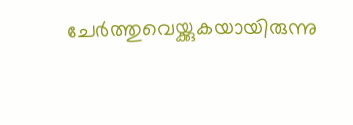ചേർത്തുവെയ്ക്കുകയായിരുന്നു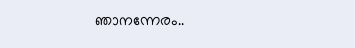ഞാനന്നേരം..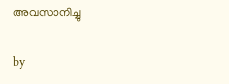അവസാനിച്ചു

by